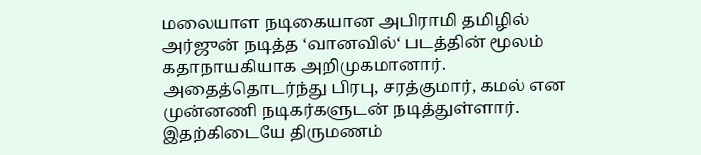மலையாள நடிகையான அபிராமி தமிழில் அர்ஜுன் நடித்த ‘வானவில்‘ படத்தின் மூலம் கதாநாயகியாக அறிமுகமானார். அதைத்தொடர்ந்து பிரபு, சரத்குமார், கமல் என முன்னணி நடிகர்களுடன் நடித்துள்ளார். இதற்கிடையே திருமணம்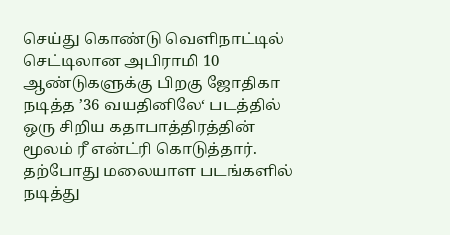செய்து கொண்டு வெளிநாட்டில் செட்டிலான அபிராமி 10 ஆண்டுகளுக்கு பிறகு ஜோதிகா நடித்த ’36 வயதினிலே‘ படத்தில் ஒரு சிறிய கதாபாத்திரத்தின் மூலம் ரீ என்ட்ரி கொடுத்தார். தற்போது மலையாள படங்களில் நடித்து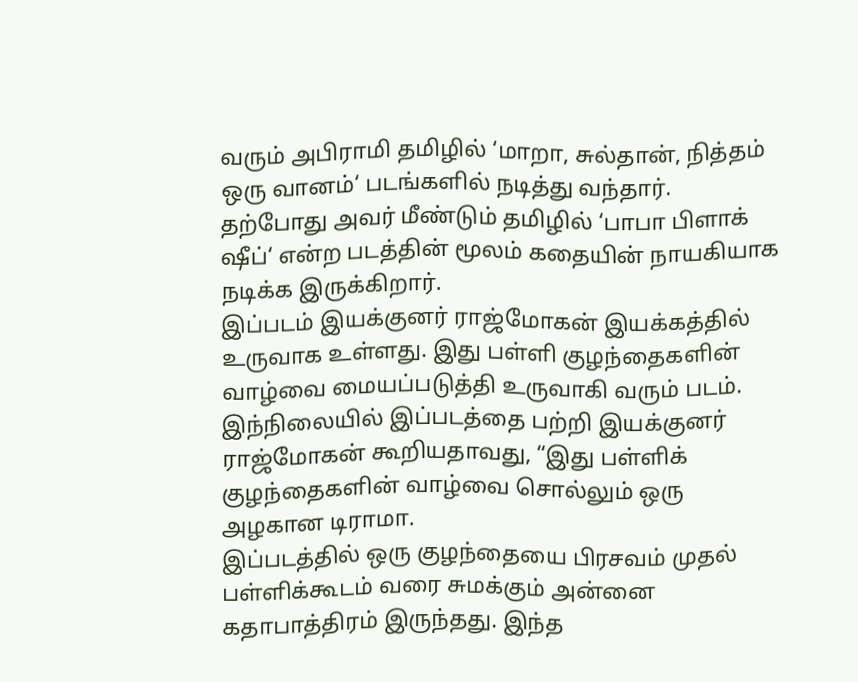வரும் அபிராமி தமிழில் ‘மாறா, சுல்தான், நித்தம் ஒரு வானம்‘ படங்களில் நடித்து வந்தார். தற்போது அவர் மீண்டும் தமிழில் ‘பாபா பிளாக் ஷீப்‘ என்ற படத்தின் மூலம் கதையின் நாயகியாக நடிக்க இருக்கிறார்.
இப்படம் இயக்குனர் ராஜ்மோகன் இயக்கத்தில் உருவாக உள்ளது. இது பள்ளி குழந்தைகளின் வாழ்வை மையப்படுத்தி உருவாகி வரும் படம். இந்நிலையில் இப்படத்தை பற்றி இயக்குனர் ராஜ்மோகன் கூறியதாவது, “இது பள்ளிக் குழந்தைகளின் வாழ்வை சொல்லும் ஒரு அழகான டிராமா.
இப்படத்தில் ஒரு குழந்தையை பிரசவம் முதல் பள்ளிக்கூடம் வரை சுமக்கும் அன்னை கதாபாத்திரம் இருந்தது. இந்த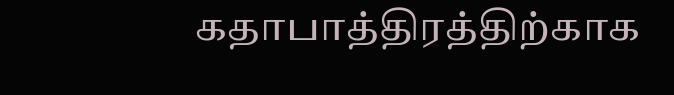கதாபாத்திரத்திற்காக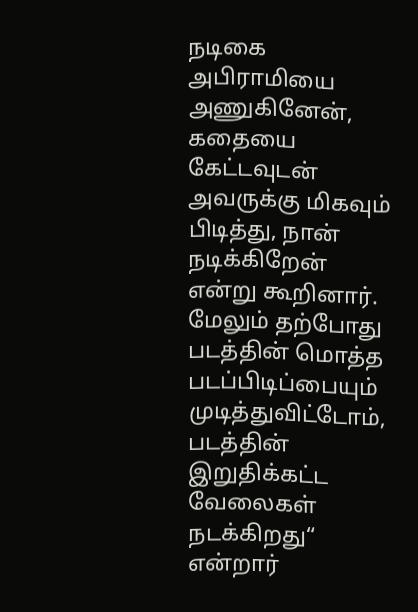நடிகை அபிராமியை அணுகினேன், கதையை கேட்டவுடன் அவருக்கு மிகவும் பிடித்து, நான் நடிக்கிறேன் என்று கூறினார். மேலும் தற்போது படத்தின் மொத்த படப்பிடிப்பையும் முடித்துவிட்டோம், படத்தின் இறுதிக்கட்ட வேலைகள் நடக்கிறது“ என்றார்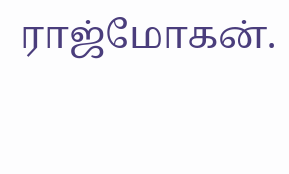ராஜ்மோகன்.